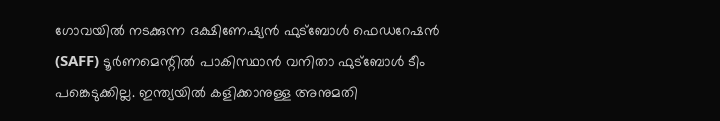ഗോവയിൽ നടക്കുന്ന ദക്ഷിണേഷ്യൻ ഫുട്ബോൾ ഫെഡറേഷൻ (SAFF) ടൂർണമെന്റിൽ പാകിസ്ഥാൻ വനിതാ ഫുട്ബോൾ ടീം പങ്കെടുക്കില്ല. ഇന്ത്യയിൽ കളിക്കാനുള്ള അനുമതി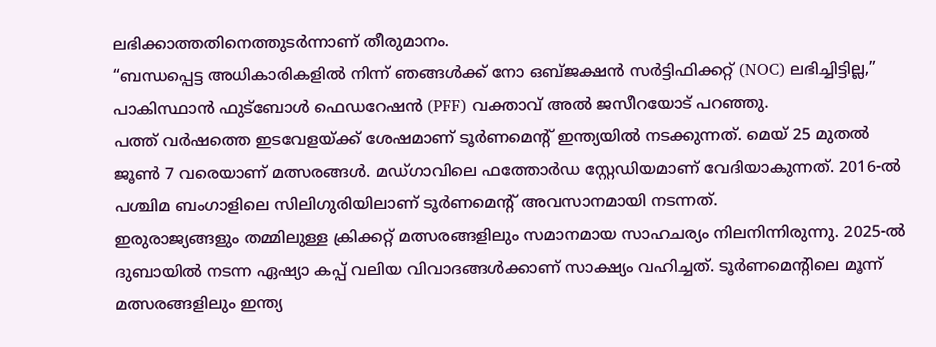ലഭിക്കാത്തതിനെത്തുടർന്നാണ് തീരുമാനം.
“ബന്ധപ്പെട്ട അധികാരികളിൽ നിന്ന് ഞങ്ങൾക്ക് നോ ഒബ്ജക്ഷൻ സർട്ടിഫിക്കറ്റ് (NOC) ലഭിച്ചിട്ടില്ല,” പാകിസ്ഥാൻ ഫുട്ബോൾ ഫെഡറേഷൻ (PFF) വക്താവ് അൽ ജസീറയോട് പറഞ്ഞു.
പത്ത് വർഷത്തെ ഇടവേളയ്ക്ക് ശേഷമാണ് ടൂർണമെന്റ് ഇന്ത്യയിൽ നടക്കുന്നത്. മെയ് 25 മുതൽ ജൂൺ 7 വരെയാണ് മത്സരങ്ങൾ. മഡ്ഗാവിലെ ഫത്തോർഡ സ്റ്റേഡിയമാണ് വേദിയാകുന്നത്. 2016-ൽ പശ്ചിമ ബംഗാളിലെ സിലിഗുരിയിലാണ് ടൂർണമെന്റ് അവസാനമായി നടന്നത്.
ഇരുരാജ്യങ്ങളും തമ്മിലുള്ള ക്രിക്കറ്റ് മത്സരങ്ങളിലും സമാനമായ സാഹചര്യം നിലനിന്നിരുന്നു. 2025-ൽ ദുബായിൽ നടന്ന ഏഷ്യാ കപ്പ് വലിയ വിവാദങ്ങൾക്കാണ് സാക്ഷ്യം വഹിച്ചത്. ടൂർണമെന്റിലെ മൂന്ന് മത്സരങ്ങളിലും ഇന്ത്യ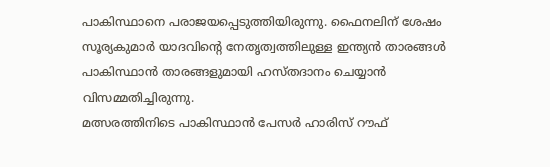പാകിസ്ഥാനെ പരാജയപ്പെടുത്തിയിരുന്നു. ഫൈനലിന് ശേഷം സൂര്യകുമാർ യാദവിന്റെ നേതൃത്വത്തിലുള്ള ഇന്ത്യൻ താരങ്ങൾ പാകിസ്ഥാൻ താരങ്ങളുമായി ഹസ്തദാനം ചെയ്യാൻ വിസമ്മതിച്ചിരുന്നു.
മത്സരത്തിനിടെ പാകിസ്ഥാൻ പേസർ ഹാരിസ് റൗഫ്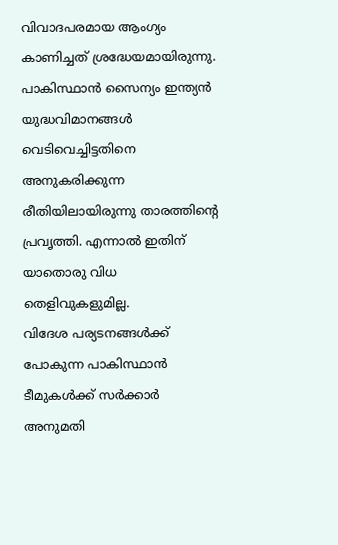വിവാദപരമായ ആംഗ്യം കാണിച്ചത് ശ്രദ്ധേയമായിരുന്നു. പാകിസ്ഥാൻ സൈന്യം ഇന്ത്യൻ യുദ്ധവിമാനങ്ങൾ വെടിവെച്ചിട്ടതിനെ അനുകരിക്കുന്ന രീതിയിലായിരുന്നു താരത്തിന്റെ പ്രവൃത്തി. എന്നാൽ ഇതിന് യാതൊരു വിധ തെളിവുകളുമില്ല.
വിദേശ പര്യടനങ്ങൾക്ക് പോകുന്ന പാകിസ്ഥാൻ ടീമുകൾക്ക് സർക്കാർ അനുമതി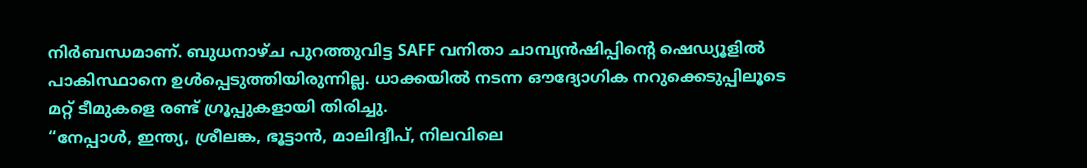നിർബന്ധമാണ്. ബുധനാഴ്ച പുറത്തുവിട്ട SAFF വനിതാ ചാമ്പ്യൻഷിപ്പിന്റെ ഷെഡ്യൂളിൽ പാകിസ്ഥാനെ ഉൾപ്പെടുത്തിയിരുന്നില്ല. ധാക്കയിൽ നടന്ന ഔദ്യോഗിക നറുക്കെടുപ്പിലൂടെ മറ്റ് ടീമുകളെ രണ്ട് ഗ്രൂപ്പുകളായി തിരിച്ചു.
“നേപ്പാൾ, ഇന്ത്യ, ശ്രീലങ്ക, ഭൂട്ടാൻ, മാലിദ്വീപ്, നിലവിലെ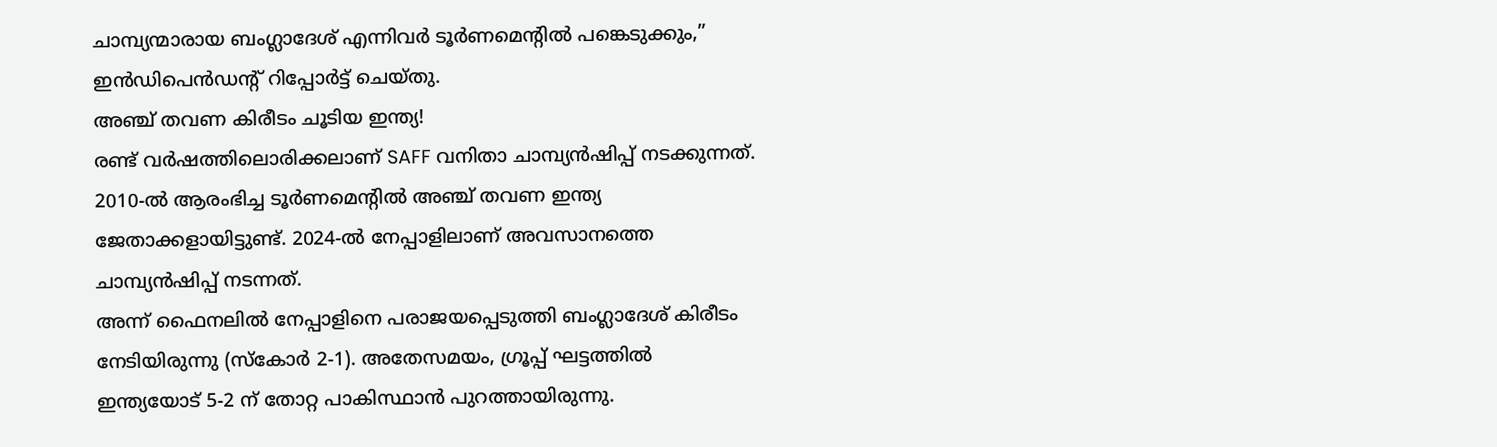ചാമ്പ്യന്മാരായ ബംഗ്ലാദേശ് എന്നിവർ ടൂർണമെന്റിൽ പങ്കെടുക്കും,” ഇൻഡിപെൻഡന്റ് റിപ്പോർട്ട് ചെയ്തു.
അഞ്ച് തവണ കിരീടം ചൂടിയ ഇന്ത്യ!
രണ്ട് വർഷത്തിലൊരിക്കലാണ് SAFF വനിതാ ചാമ്പ്യൻഷിപ്പ് നടക്കുന്നത്. 2010-ൽ ആരംഭിച്ച ടൂർണമെന്റിൽ അഞ്ച് തവണ ഇന്ത്യ ജേതാക്കളായിട്ടുണ്ട്. 2024-ൽ നേപ്പാളിലാണ് അവസാനത്തെ ചാമ്പ്യൻഷിപ്പ് നടന്നത്.
അന്ന് ഫൈനലിൽ നേപ്പാളിനെ പരാജയപ്പെടുത്തി ബംഗ്ലാദേശ് കിരീടം നേടിയിരുന്നു (സ്കോർ 2-1). അതേസമയം, ഗ്രൂപ്പ് ഘട്ടത്തിൽ ഇന്ത്യയോട് 5-2 ന് തോറ്റ പാകിസ്ഥാൻ പുറത്തായിരുന്നു.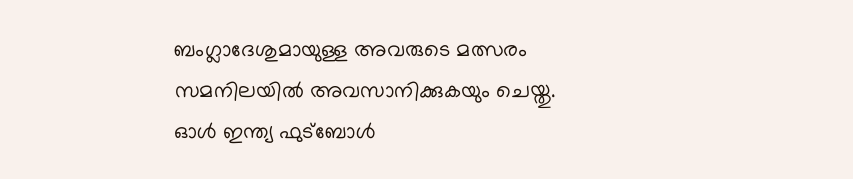ബംഗ്ലാദേശുമായുള്ള അവരുടെ മത്സരം സമനിലയിൽ അവസാനിക്കുകയും ചെയ്തു.
ഓൾ ഇന്ത്യ ഫുട്ബോൾ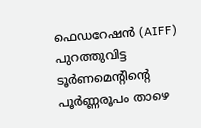ഫെഡറേഷൻ (AIFF) പുറത്തുവിട്ട ടൂർണമെന്റിന്റെ പൂർണ്ണരൂപം താഴെ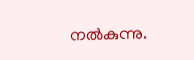നൽകുന്നു.